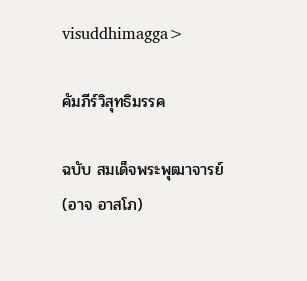visuddhimagga>

คัมภีร์วิสุทธิมรรค

ฉบับ สมเด็จพระพุฒาจารย์ (อาจ อาสโภ)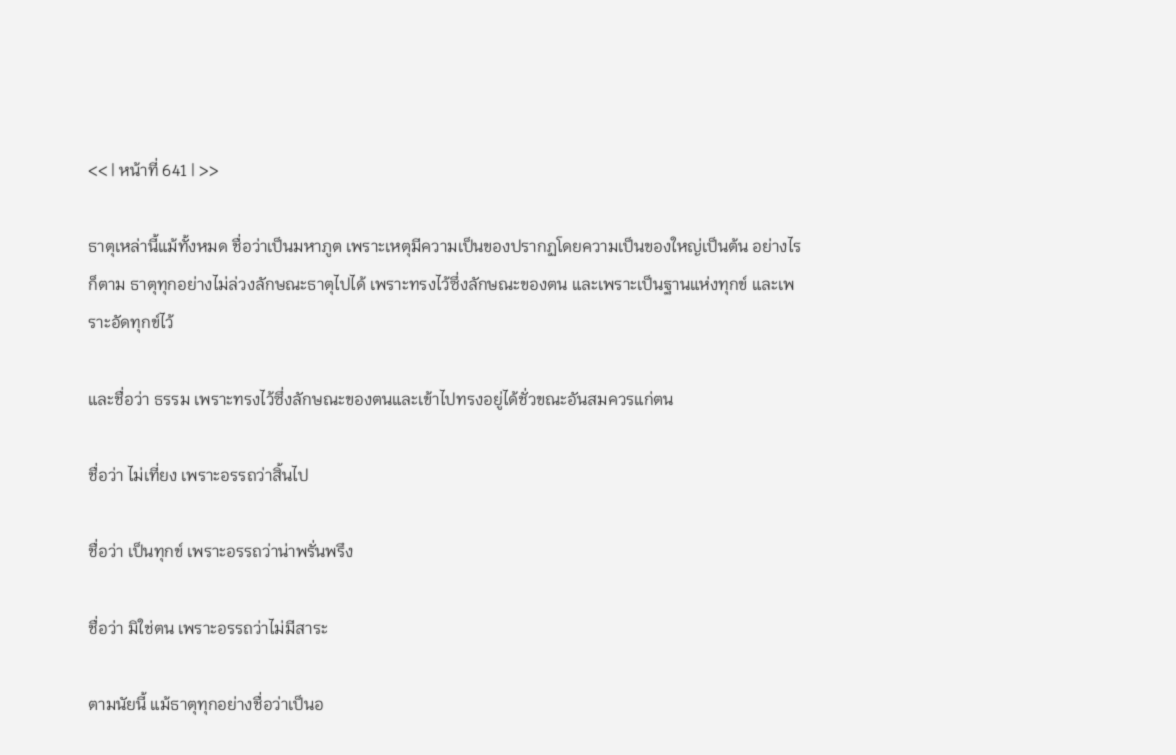<< | หน้าที่ 641 | >>

ธาตุเหล่านี้แม้ทั้งหมด ชื่อว่าเป็นมหาภูต เพราะเหตุมีความเป็นของปรากฏโดยความเป็นของใหญ่เป็นต้น อย่างไรก็ตาม ธาตุทุกอย่างไม่ล่วงลักษณะธาตุไปได้ เพราะทรงไว้ซึ่งลักษณะของตน และเพราะเป็นฐานแห่งทุกข์ และเพราะอัดทุกข์ไว้

และชื่อว่า ธรรม เพราะทรงไว้ซึ่งลักษณะของตนและเข้าไปทรงอยู่ได้ชั่วขณะอันสมควรแก่ตน

ชื่อว่า ไม่เที่ยง เพราะอรรถว่าสิ้นไป

ชื่อว่า เป็นทุกข์ เพราะอรรถว่าน่าพรั่นพรึง

ชื่อว่า มิใช่ตน เพราะอรรถว่าไม่มีสาระ

ตามนัยนี้ แม้ธาตุทุกอย่างชื่อว่าเป็นอ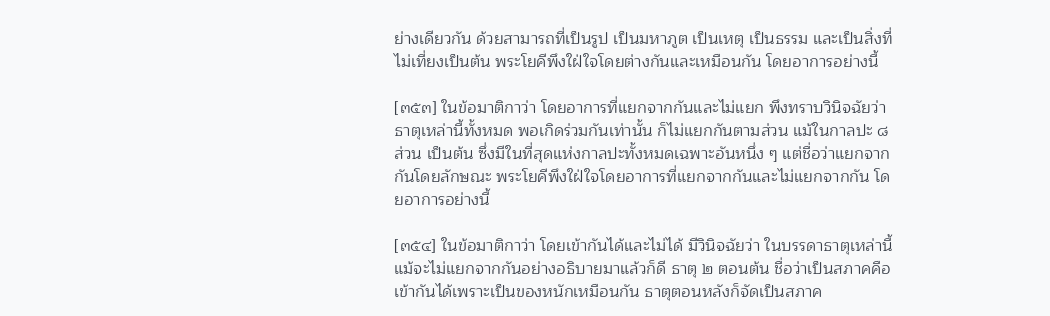ย่างเดียวกัน ด้วยสามารถที่เป็นรูป เป็นมหาภูต เป็นเหตุ เป็นธรรม และเป็นสิ่งที่ไม่เที่ยงเป็นต้น พระโยคีพึงใฝ่ใจโดยต่างกันและเหมือนกัน โดยอาการอย่างนี้

[๓๕๓] ในข้อมาติกาว่า โดยอาการที่แยกจากกันและไม่แยก พึงทราบวินิจฉัยว่า ธาตุเหล่านี้ทั้งหมด พอเกิดร่วมกันเท่านั้น ก็ไม่แยกกันตามส่วน แม้ในกาลปะ ๘ ส่วน เป็นต้น ซึ่งมีในที่สุดแห่งกาลปะทั้งหมดเฉพาะอันหนึ่ง ๆ แต่ชื่อว่าแยกจากกันโดยลักษณะ พระโยคีพึงใฝ่ใจโดยอาการที่แยกจากกันและไม่แยกจากกัน โดยอาการอย่างนี้

[๓๕๔] ในข้อมาติกาว่า โดยเข้ากันได้และไม่ได้ มีวินิจฉัยว่า ในบรรดาธาตุเหล่านี้ แม้จะไม่แยกจากกันอย่างอธิบายมาแล้วก็ดี ธาตุ ๒ ตอนต้น ชื่อว่าเป็นสภาคคือเข้ากันได้เพราะเป็นของหนักเหมือนกัน ธาตุตอนหลังก็จัดเป็นสภาค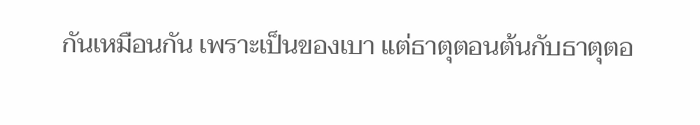กันเหมือนกัน เพราะเป็นของเบา แต่ธาตุตอนต้นกับธาตุตอ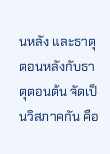นหลัง และธาตุตอนหลังกับธาตุตอนต้น จัดเป็นวิสภาคกัน คือ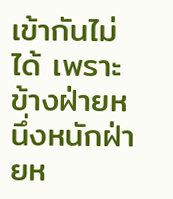เข้ากันไม่ได้ เพราะข้างฝ่ายหนึ่งหนักฝ่ายห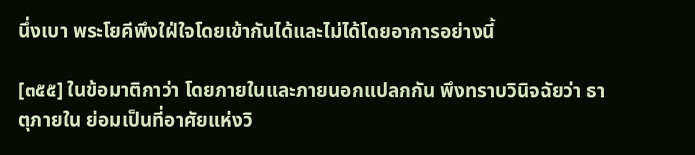นึ่งเบา พระโยคีพึงใฝ่ใจโดยเข้ากันได้และไม่ได้โดยอาการอย่างนี้

[๓๕๕] ในข้อมาติกาว่า โดยภายในและภายนอกแปลกกัน พึงทราบวินิจฉัยว่า ธาตุภายใน ย่อมเป็นที่อาศัยแห่งวิ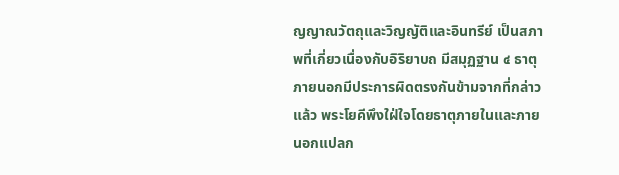ญญาณวัตถุและวิญญัติและอินทรีย์ เป็นสภาพที่เกี่ยวเนื่องกับอิริยาบถ มีสมุฏฐาน ๔ ธาตุภายนอกมีประการผิดตรงกันข้ามจากที่กล่าวแล้ว พระโยคีพึงใฝ่ใจโดยธาตุภายในและภายนอกแปลก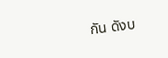กัน ดังบ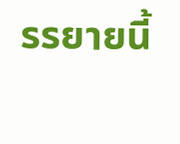รรยายนี้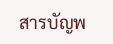สารบัญพ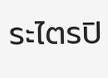ระไตรปิ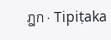ฎก · Tipiṭaka